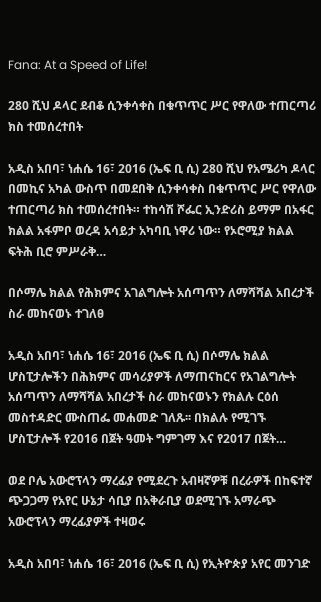Fana: At a Speed of Life!

280 ሺህ ዶላር ደብቆ ሲንቀሳቀስ በቁጥጥር ሥር የዋለው ተጠርጣሪ ክስ ተመሰረተበት

አዲስ አበባ፣ ነሐሴ 16፣ 2016 (ኤፍ ቢ ሲ) 280 ሺህ የአሜሪካ ዶላር በመኪና አካል ውስጥ በመደበቅ ሲንቀሳቀስ በቁጥጥር ሥር የዋለው ተጠርጣሪ ክስ ተመሰረተበት። ተከሳሽ ሾፌር ኢንድሪስ ይማም በአፋር ክልል አፋምቦ ወረዳ አሳይታ አካባቢ ነዋሪ ነው። የኦሮሚያ ክልል ፍትሕ ቢሮ ምሥራቅ…

በሶማሌ ክልል የሕክምና አገልግሎት አሰጣጥን ለማሻሻል አበረታች ስራ መከናወኑ ተገለፀ

አዲስ አበባ፣ ነሐሴ 16፣ 2016 (ኤፍ ቢ ሲ) በሶማሌ ክልል ሆስፒታሎችን በሕክምና መሳሪያዎች ለማጠናከርና የአገልግሎት አሰጣጥን ለማሻሻል አበረታች ስራ መከናወኑን የክልሉ ርዕሰ መስተዳድር ሙስጠፌ መሐመድ ገለጹ፡፡ በክልሉ የሚገኙ ሆስፒታሎች የ2016 በጀት ዓመት ግምገማ እና የ2017 በጀት…

ወደ ቦሌ አውሮፕላን ማረፊያ የሚደረጉ አብዛኛዎቹ በረራዎች በከፍተኛ ጭጋጋማ የአየር ሁኔታ ሳቢያ በአቅራቢያ ወደሚገኙ አማራጭ አውሮፕላን ማረፊያዎች ተዛወሩ

አዲስ አበባ፣ ነሐሴ 16፣ 2016 (ኤፍ ቢ ሲ) የኢትዮጵያ አየር መንገድ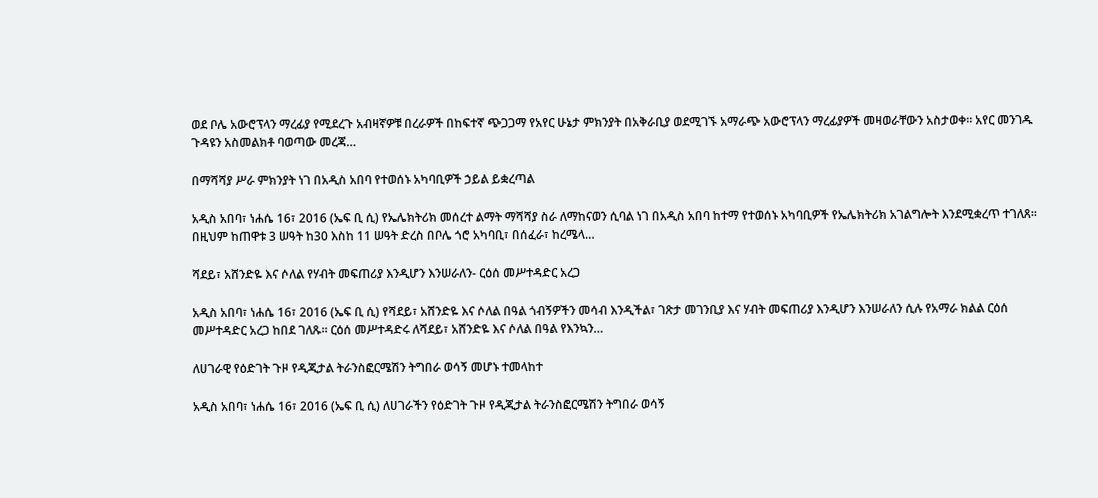ወደ ቦሌ አውሮፕላን ማረፊያ የሚደረጉ አብዛኛዎቹ በረራዎች በከፍተኛ ጭጋጋማ የአየር ሁኔታ ምክንያት በአቅራቢያ ወደሚገኙ አማራጭ አውሮፕላን ማረፊያዎች መዛወራቸውን አስታወቀ፡፡ አየር መንገዱ ጉዳዩን አስመልክቶ ባወጣው መረጃ…

በማሻሻያ ሥራ ምክንያት ነገ በአዲስ አበባ የተወሰኑ አካባቢዎች ኃይል ይቋረጣል

አዲስ አበባ፣ ነሐሴ 16፣ 2016 (ኤፍ ቢ ሲ) የኤሌክትሪክ መሰረተ ልማት ማሻሻያ ስራ ለማከናወን ሲባል ነገ በአዲስ አበባ ከተማ የተወሰኑ አካባቢዎች የኤሌክትሪክ አገልግሎት እንደሚቋረጥ ተገለጸ፡፡ በዚህም ከጠዋቱ 3 ሠዓት ከ30 እስከ 11 ሠዓት ድረስ በቦሌ ጎሮ አካባቢ፣ በሰፈራ፣ ከረሜላ…

ሻደይ፣ አሸንድዬ እና ሶለል የሃብት መፍጠሪያ እንዲሆን እንሠራለን- ርዕሰ መሥተዳድር አረጋ

አዲስ አበባ፣ ነሐሴ 16፣ 2016 (ኤፍ ቢ ሲ) የሻደይ፣ አሸንድዬ እና ሶለል በዓል ጎብኝዎችን መሳብ እንዲችል፣ ገጽታ መገንቢያ እና ሃብት መፍጠሪያ እንዲሆን እንሠራለን ሲሉ የአማራ ክልል ርዕሰ መሥተዳድር አረጋ ከበደ ገለጹ፡፡ ርዕሰ መሥተዳድሩ ለሻደይ፣ አሸንድዬ እና ሶለል በዓል የእንኳን…

ለሀገራዊ የዕድገት ጉዞ የዲጂታል ትራንስፎርሜሽን ትግበራ ወሳኝ መሆኑ ተመላከተ

አዲስ አበባ፣ ነሐሴ 16፣ 2016 (ኤፍ ቢ ሲ) ለሀገራችን የዕድገት ጉዞ የዲጂታል ትራንስፎርሜሽን ትግበራ ወሳኝ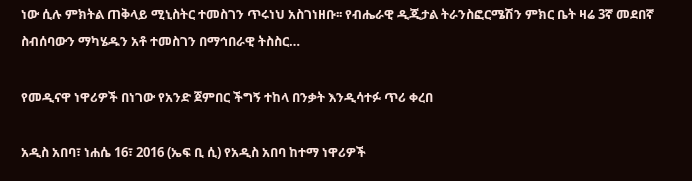ነው ሲሉ ምክትል ጠቅላይ ሚኒስትር ተመስገን ጥሩነህ አስገነዘቡ፡፡ የብሔራዊ ዲጂታል ትራንስፎርሜሽን ምክር ቤት ዛሬ 3ኛ መደበኛ ስብሰባውን ማካሄዱን አቶ ተመስገን በማኅበራዊ ትስስር…

የመዲናዋ ነዋሪዎች በነገው የአንድ ጀምበር ችግኝ ተከላ በንቃት እንዲሳተፉ ጥሪ ቀረበ

አዲስ አበባ፣ ነሐሴ 16፣ 2016 (ኤፍ ቢ ሲ) የአዲስ አበባ ከተማ ነዋሪዎች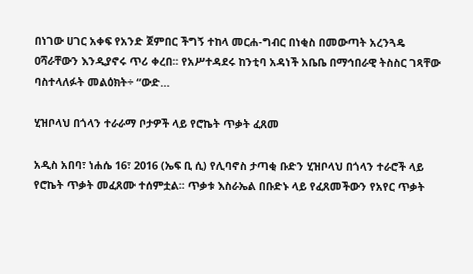በነገው ሀገር አቀፍ የአንድ ጀምበር ችግኝ ተከላ መርሐ-ግብር በነቂስ በመውጣት አረንጓዴ ዐሻራቸውን እንዲያኖሩ ጥሪ ቀረበ፡፡ የአሥተዳደሩ ከንቲባ አዳነች አቤቤ በማኅበራዊ ትስስር ገጻቸው ባስተላለፉት መልዕክት÷ “ውድ…

ሂዝቦላህ በጎላን ተራራማ ቦታዎች ላይ የሮኬት ጥቃት ፈጸመ

አዲስ አበባ፣ ነሐሴ 16፣ 2016 (ኤፍ ቢ ሲ) የሊባኖስ ታጣቂ ቡድን ሂዝቦላህ በጎላን ተራሮች ላይ የሮኬት ጥቃት መፈጸሙ ተሰምቷል፡፡ ጥቃቱ እስራኤል በቡድኑ ላይ የፈጸመችውን የአየር ጥቃት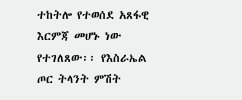ተከትሎ የተወሰደ አጸፋዊ እርምጃ መሆኑ ነው የተገለጸው፡፡ የእስራኤል ጦር ትላንት ምሽት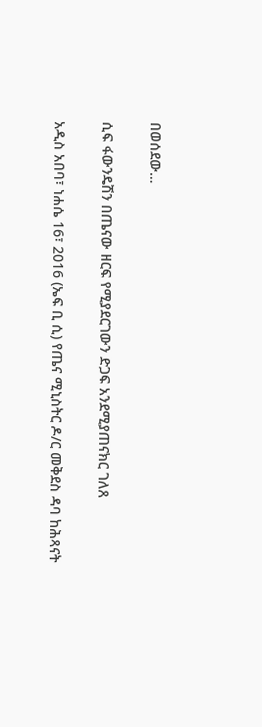በወሰደው…

ሲፍ ፋውንዴሽን በጤናው ዘርፍ የሚያደርገውን ድጋፍ አንደሚያጠናክር ገለጸ

አዲስ አበባ፣ ነሐሴ 16፣ 2016 (ኤፍ ቢ ሲ) የጤና ሚኒስትር ዶ/ር መቅደስ ዳባ ከሕጻናት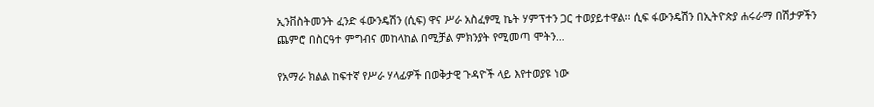ኢንቨስትመንት ፈንድ ፋውንዴሽን (ሲፍ) ዋና ሥራ አስፈፃሚ ኬት ሃምፕተን ጋር ተወያይተዋል፡፡ ሲፍ ፋውንዴሽን በኢትዮጵያ ሐሩራማ በሽታዎችን ጨምሮ በስርዓተ ምግብና መከላከል በሚቻል ምክንያት የሚመጣ ሞትን…

የአማራ ክልል ከፍተኛ የሥራ ሃላፊዎች በወቅታዊ ጉዳዮች ላይ እየተወያዩ ነው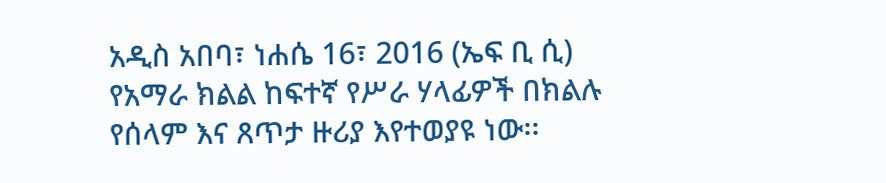አዲስ አበባ፣ ነሐሴ 16፣ 2016 (ኤፍ ቢ ሲ) የአማራ ክልል ከፍተኛ የሥራ ሃላፊዎች በክልሉ የሰላም እና ጸጥታ ዙሪያ እየተወያዩ ነው፡፡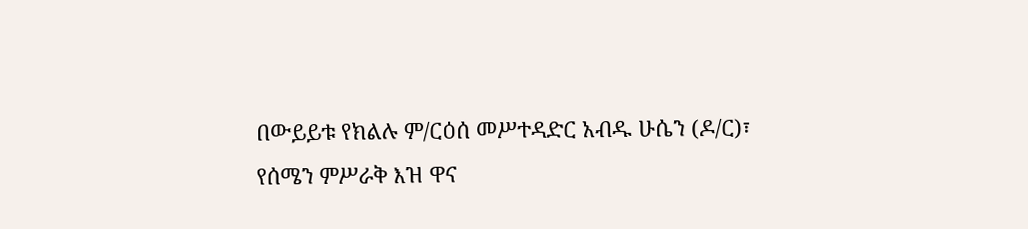በውይይቱ የክልሉ ም/ርዕሰ መሥተዳድር አብዱ ሁሴን (ዶ/ር)፣ የሰሜን ምሥራቅ እዝ ዋና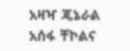አዛዣ ጄኔራል አሰፋ ቸኮልና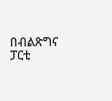በብልጽግና ፓርቲ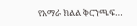የአማራ ክልል ቅርንጫፍ…